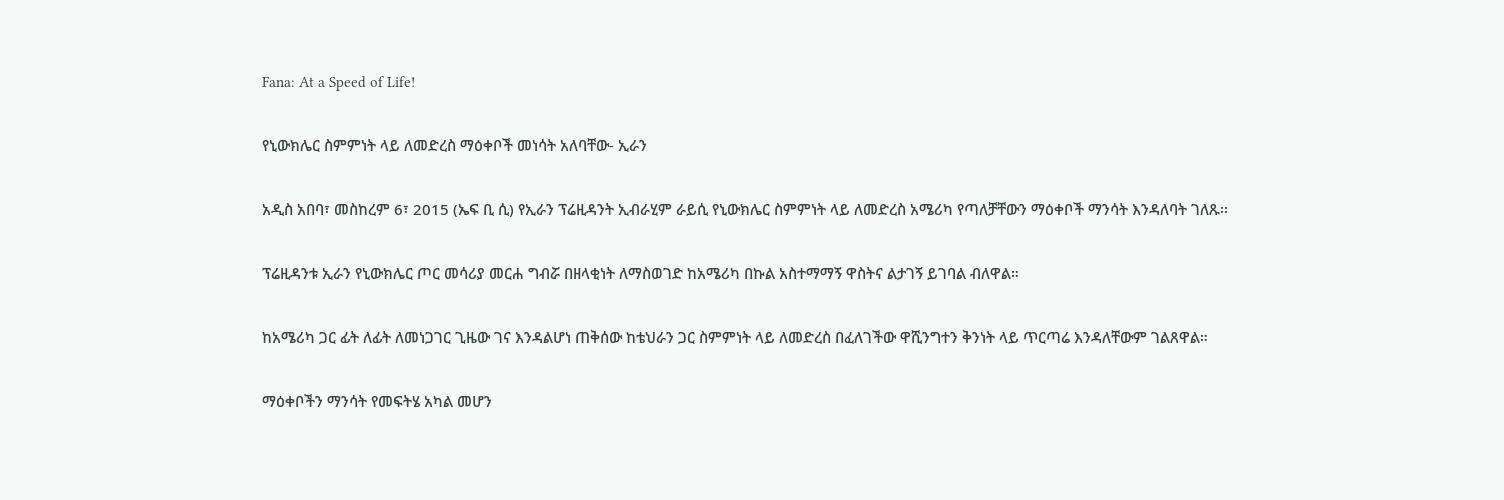Fana: At a Speed of Life!

የኒውክሌር ስምምነት ላይ ለመድረስ ማዕቀቦች መነሳት አለባቸው- ኢራን

አዲስ አበባ፣ መስከረም 6፣ 2015 (ኤፍ ቢ ሲ) የኢራን ፕሬዚዳንት ኢብራሂም ራይሲ የኒውክሌር ስምምነት ላይ ለመድረስ አሜሪካ የጣለቻቸውን ማዕቀቦች ማንሳት እንዳለባት ገለጹ፡፡

ፕሬዚዳንቱ ኢራን የኒውክሌር ጦር መሳሪያ መርሐ ግብሯ በዘላቂነት ለማስወገድ ከአሜሪካ በኩል አስተማማኝ ዋስትና ልታገኝ ይገባል ብለዋል።

ከአሜሪካ ጋር ፊት ለፊት ለመነጋገር ጊዜው ገና እንዳልሆነ ጠቅሰው ከቴህራን ጋር ስምምነት ላይ ለመድረስ በፈለገችው ዋሺንግተን ቅንነት ላይ ጥርጣሬ እንዳለቸውም ገልጸዋል።

ማዕቀቦችን ማንሳት የመፍትሄ አካል መሆን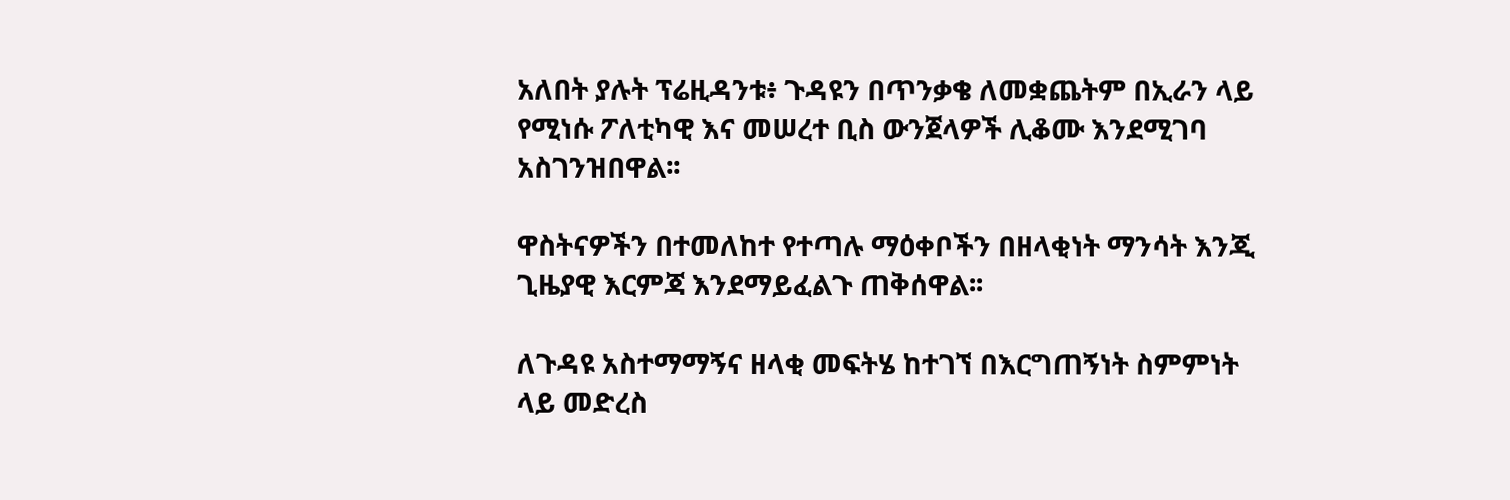አለበት ያሉት ፕሬዚዳንቱ፥ ጉዳዩን በጥንቃቄ ለመቋጨትም በኢራን ላይ የሚነሱ ፖለቲካዊ እና መሠረተ ቢስ ውንጀላዎች ሊቆሙ እንደሚገባ አስገንዝበዋል፡፡

ዋስትናዎችን በተመለከተ የተጣሉ ማዕቀቦችን በዘላቂነት ማንሳት እንጂ ጊዜያዊ እርምጃ እንደማይፈልጉ ጠቅሰዋል፡፡

ለጉዳዩ አስተማማኝና ዘላቂ መፍትሄ ከተገኘ በእርግጠኝነት ስምምነት ላይ መድረስ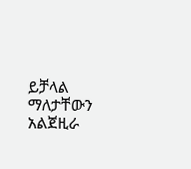ይቻላል ማለታቸውን አልጀዚራ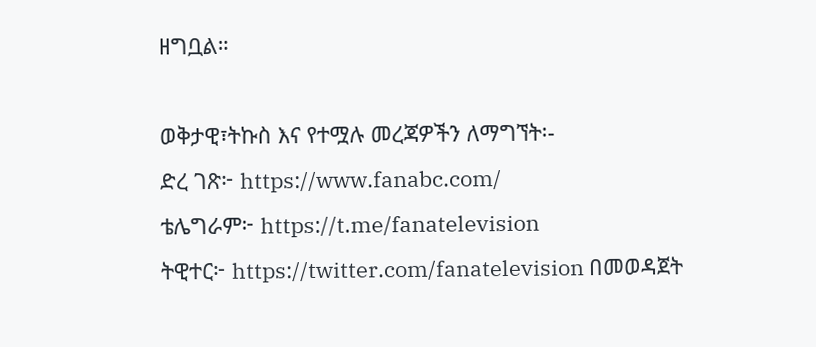ዘግቧል።

ወቅታዊ፣ትኩስ እና የተሟሉ መረጃዎችን ለማግኘት፡-
ድረ ገጽ፦ https://www.fanabc.com/
ቴሌግራም፦ https://t.me/fanatelevision
ትዊተር፦ https://twitter.com/fanatelevision በመወዳጀት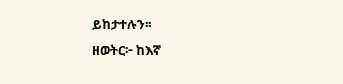ይከታተሉን፡፡
ዘወትር፦ ከእኛ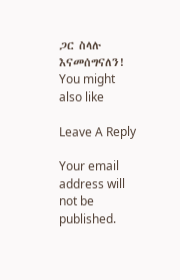ጋር ስላሉ እናመሰግናለን!
You might also like

Leave A Reply

Your email address will not be published.